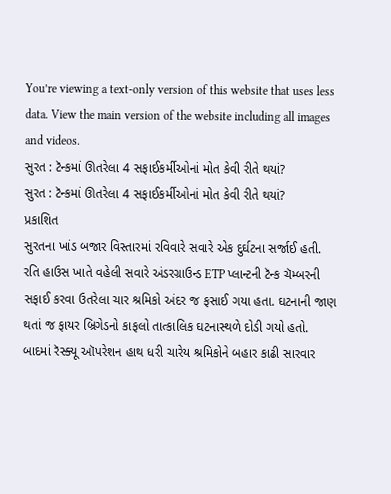You’re viewing a text-only version of this website that uses less data. View the main version of the website including all images and videos.
સુરત : ટૅન્કમાં ઊતરેલા 4 સફાઈકર્મીઓનાં મોત કેવી રીતે થયાં?
સુરત : ટૅન્કમાં ઊતરેલા 4 સફાઈકર્મીઓનાં મોત કેવી રીતે થયાં?
પ્રકાશિત
સુરતના ખાંડ બજાર વિસ્તારમાં રવિવારે સવારે એક દુર્ઘટના સર્જાઈ હતી.
રતિ હાઉસ ખાતે વહેલી સવારે અંડરગ્રાઉન્ડ ETP પ્લાન્ટની ટૅન્ક ચૅમ્બરની સફાઈ કરવા ઉતરેલા ચાર શ્રમિકો અંદર જ ફસાઈ ગયા હતા. ઘટનાની જાણ થતાં જ ફાયર બ્રિગેડનો કાફલો તાત્કાલિક ઘટનાસ્થળે દોડી ગયો હતો.
બાદમાં રૅસ્ક્યૂ ઑપરેશન હાથ ધરી ચારેય શ્રમિકોને બહાર કાઢી સારવાર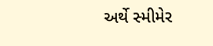અર્થે સ્મીમેર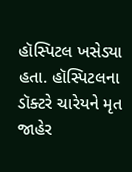હૉસ્પિટલ ખસેડ્યા હતા. હૉસ્પિટલના ડૉક્ટરે ચારેયને મૃત જાહેર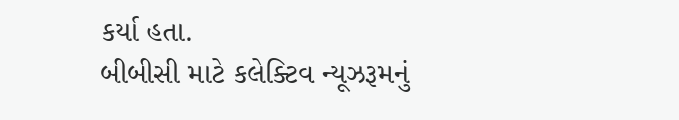કર્યા હતા.
બીબીસી માટે કલેક્ટિવ ન્યૂઝરૂમનું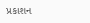પ્રકાશન